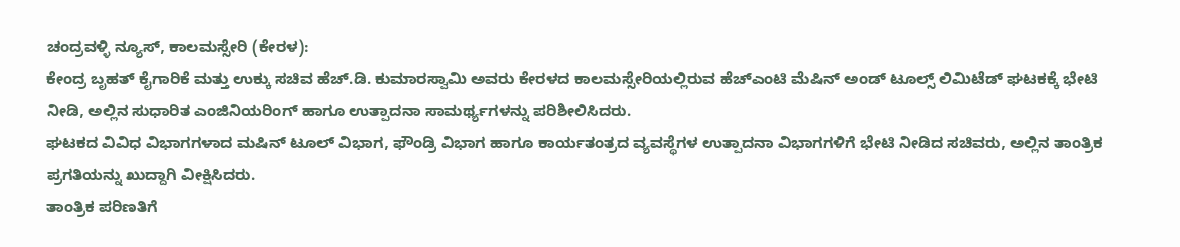ಚಂದ್ರವಳ್ಳಿ ನ್ಯೂಸ್, ಕಾಲಮಸ್ಸೇರಿ (ಕೇರಳ):
ಕೇಂದ್ರ ಬೃಹತ್ ಕೈಗಾರಿಕೆ ಮತ್ತು ಉಕ್ಕು ಸಚಿವ ಹೆಚ್.ಡಿ. ಕುಮಾರಸ್ವಾಮಿ ಅವರು ಕೇರಳದ ಕಾಲಮಸ್ಸೇರಿಯಲ್ಲಿರುವ ಹೆಚ್ಎಂಟಿ ಮೆಷಿನ್ ಅಂಡ್ ಟೂಲ್ಸ್ ಲಿಮಿಟೆಡ್ ಘಟಕಕ್ಕೆ ಭೇಟಿ ನೀಡಿ, ಅಲ್ಲಿನ ಸುಧಾರಿತ ಎಂಜಿನಿಯರಿಂಗ್ ಹಾಗೂ ಉತ್ಪಾದನಾ ಸಾಮರ್ಥ್ಯಗಳನ್ನು ಪರಿಶೀಲಿಸಿದರು.
ಘಟಕದ ವಿವಿಧ ವಿಭಾಗಗಳಾದ ಮಷಿನ್ ಟೂಲ್ ವಿಭಾಗ, ಫೌಂಡ್ರಿ ವಿಭಾಗ ಹಾಗೂ ಕಾರ್ಯತಂತ್ರದ ವ್ಯವಸ್ಥೆಗಳ ಉತ್ಪಾದನಾ ವಿಭಾಗಗಳಿಗೆ ಭೇಟಿ ನೀಡಿದ ಸಚಿವರು, ಅಲ್ಲಿನ ತಾಂತ್ರಿಕ ಪ್ರಗತಿಯನ್ನು ಖುದ್ದಾಗಿ ವೀಕ್ಷಿಸಿದರು.
ತಾಂತ್ರಿಕ ಪರಿಣತಿಗೆ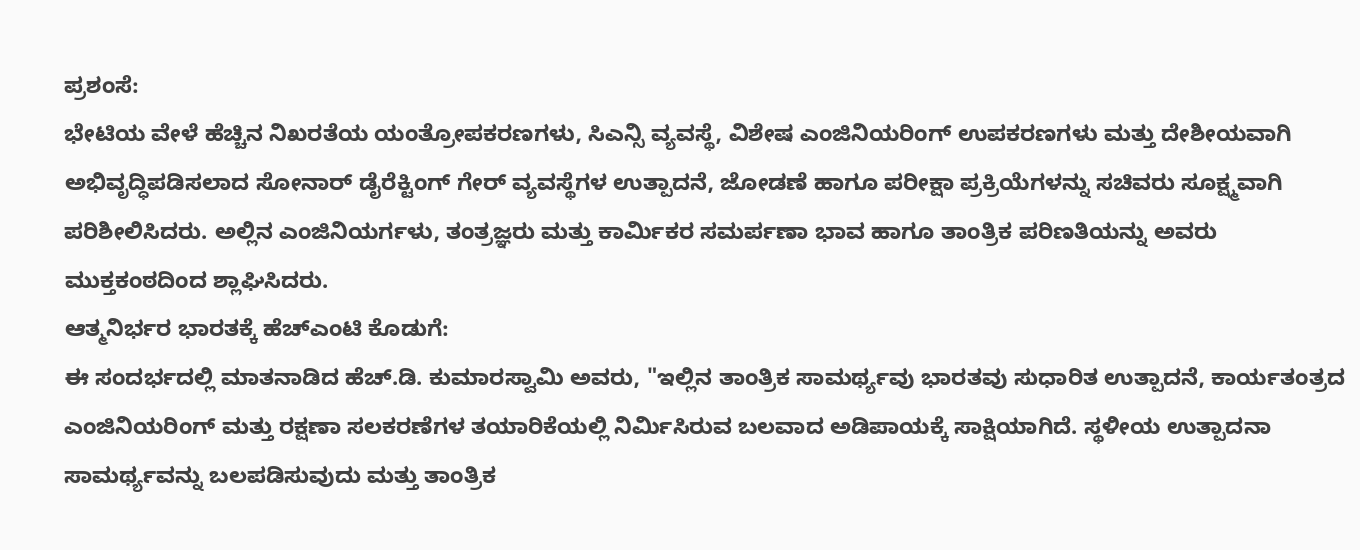ಪ್ರಶಂಸೆ:
ಭೇಟಿಯ ವೇಳೆ ಹೆಚ್ಚಿನ ನಿಖರತೆಯ ಯಂತ್ರೋಪಕರಣಗಳು, ಸಿಎನ್ಸಿ ವ್ಯವಸ್ಥೆ, ವಿಶೇಷ ಎಂಜಿನಿಯರಿಂಗ್ ಉಪಕರಣಗಳು ಮತ್ತು ದೇಶೀಯವಾಗಿ ಅಭಿವೃದ್ಧಿಪಡಿಸಲಾದ ಸೋನಾರ್ ಡೈರೆಕ್ಟಿಂಗ್ ಗೇರ್ ವ್ಯವಸ್ಥೆಗಳ ಉತ್ಪಾದನೆ, ಜೋಡಣೆ ಹಾಗೂ ಪರೀಕ್ಷಾ ಪ್ರಕ್ರಿಯೆಗಳನ್ನು ಸಚಿವರು ಸೂಕ್ಷ್ಮವಾಗಿ ಪರಿಶೀಲಿಸಿದರು. ಅಲ್ಲಿನ ಎಂಜಿನಿಯರ್ಗಳು, ತಂತ್ರಜ್ಞರು ಮತ್ತು ಕಾರ್ಮಿಕರ ಸಮರ್ಪಣಾ ಭಾವ ಹಾಗೂ ತಾಂತ್ರಿಕ ಪರಿಣತಿಯನ್ನು ಅವರು ಮುಕ್ತಕಂಠದಿಂದ ಶ್ಲಾಘಿಸಿದರು.
ಆತ್ಮನಿರ್ಭರ ಭಾರತಕ್ಕೆ ಹೆಚ್ಎಂಟಿ ಕೊಡುಗೆ:
ಈ ಸಂದರ್ಭದಲ್ಲಿ ಮಾತನಾಡಿದ ಹೆಚ್.ಡಿ. ಕುಮಾರಸ್ವಾಮಿ ಅವರು, "ಇಲ್ಲಿನ ತಾಂತ್ರಿಕ ಸಾಮರ್ಥ್ಯವು ಭಾರತವು ಸುಧಾರಿತ ಉತ್ಪಾದನೆ, ಕಾರ್ಯತಂತ್ರದ ಎಂಜಿನಿಯರಿಂಗ್ ಮತ್ತು ರಕ್ಷಣಾ ಸಲಕರಣೆಗಳ ತಯಾರಿಕೆಯಲ್ಲಿ ನಿರ್ಮಿಸಿರುವ ಬಲವಾದ ಅಡಿಪಾಯಕ್ಕೆ ಸಾಕ್ಷಿಯಾಗಿದೆ. ಸ್ಥಳೀಯ ಉತ್ಪಾದನಾ ಸಾಮರ್ಥ್ಯವನ್ನು ಬಲಪಡಿಸುವುದು ಮತ್ತು ತಾಂತ್ರಿಕ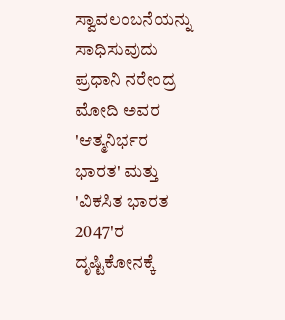ಸ್ವಾವಲಂಬನೆಯನ್ನು ಸಾಧಿಸುವುದು ಪ್ರಧಾನಿ ನರೇಂದ್ರ ಮೋದಿ ಅವರ 'ಆತ್ಮನಿರ್ಭರ ಭಾರತ' ಮತ್ತು 'ವಿಕಸಿತ ಭಾರತ 2047'ರ ದೃಷ್ಟಿಕೋನಕ್ಕೆ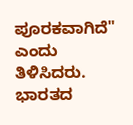ಪೂರಕವಾಗಿದೆ" ಎಂದು ತಿಳಿಸಿದರು.
ಭಾರತದ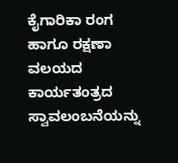ಕೈಗಾರಿಕಾ ರಂಗ ಹಾಗೂ ರಕ್ಷಣಾ ವಲಯದ ಕಾರ್ಯತಂತ್ರದ ಸ್ವಾವಲಂಬನೆಯನ್ನು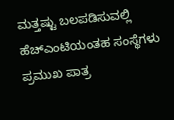ಮತ್ತಷ್ಟು ಬಲಪಡಿಸುವಲ್ಲಿ ಹೆಚ್ಎಂಟಿಯಂತಹ ಸಂಸ್ಥೆಗಳು ಪ್ರಮುಖ ಪಾತ್ರ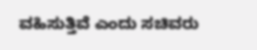ವಹಿಸುತ್ತಿವೆ ಎಂದು ಸಚಿವರು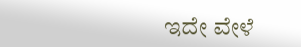ಇದೇ ವೇಳೆ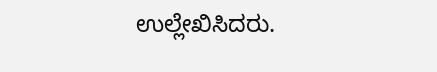ಉಲ್ಲೇಖಿಸಿದರು.